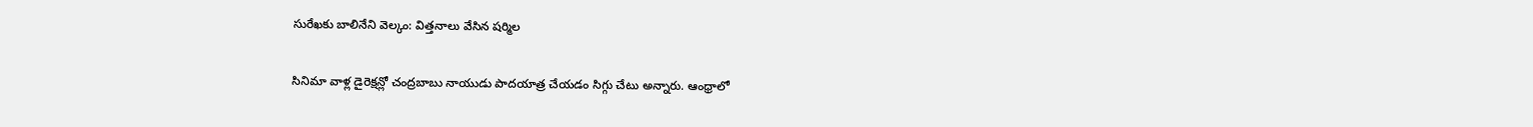సురేఖకు బాలినేని వెల్కం: విత్తనాలు వేసిన షర్మిల

సినిమా వాళ్ల డైరెక్షన్లో చంద్రబాబు నాయుడు పాదయాత్ర చేయడం సిగ్గు చేటు అన్నారు. ఆంధ్రాలో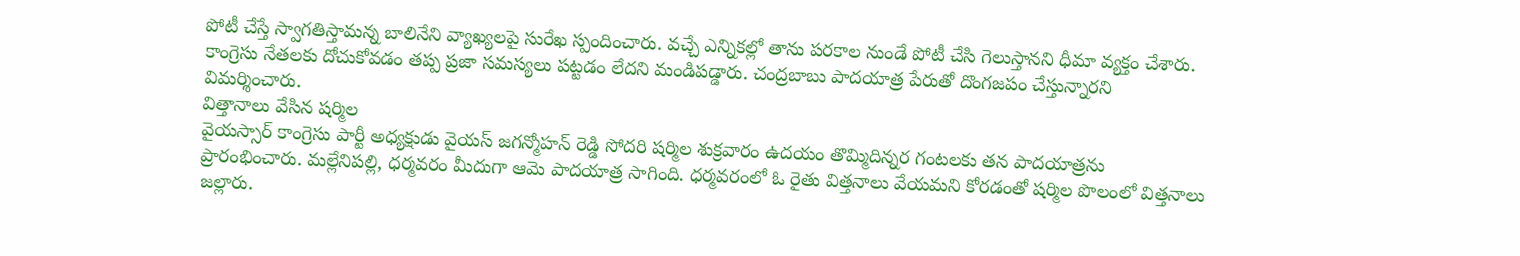పోటీ చేస్తే స్వాగతిస్తామన్న బాలినేని వ్యాఖ్యలపై సురేఖ స్పందించారు. వచ్చే ఎన్నికల్లో తాను పరకాల నుండే పోటీ చేసి గెలుస్తానని ధీమా వ్యక్తం చేశారు. కాంగ్రెసు నేతలకు దోచుకోవడం తప్ప ప్రజా సమస్యలు పట్టడం లేదని మండిపడ్డారు. చంద్రబాబు పాదయాత్ర పేరుతో దొంగజపం చేస్తున్నారని విమర్శించారు.
విత్తానాలు వేసిన షర్మిల
వైయస్సార్ కాంగ్రెసు పార్టీ అధ్యక్షుడు వైయస్ జగన్మోహన్ రెడ్డి సోదరి షర్మిల శుక్రవారం ఉదయం తొమ్మిదిన్నర గంటలకు తన పాదయాత్రను ప్రారంభించారు. మల్లేనిపల్లి, ధర్మవరం మీదుగా ఆమె పాదయాత్ర సాగింది. ధర్మవరంలో ఓ రైతు విత్తనాలు వేయమని కోరడంతో షర్మిల పొలంలో విత్తనాలు జల్లారు.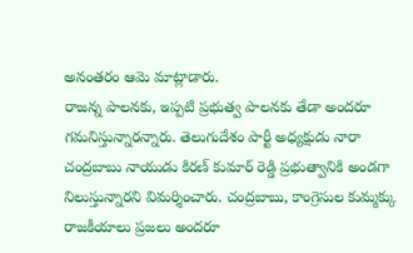అనంతరం ఆమె మాట్లాడారు.
రాజన్న పాలనకు, ఇప్పటి ప్రభుత్వ పాలనకు తేడా అందరూ గమనిస్తున్నారన్నారు. తెలుగుదేశం పార్టీ అధ్యక్షుడు నారా చంద్రబాబు నాయుడు కిరణ్ కుమార్ రెడ్డి ప్రభుత్వానికి అండగా నిలుస్తున్నారని విమర్శించారు. చంద్రబాబు, కాంగ్రెసుల కుమ్మక్కు రాజకీయాలు ప్రజలు అందరూ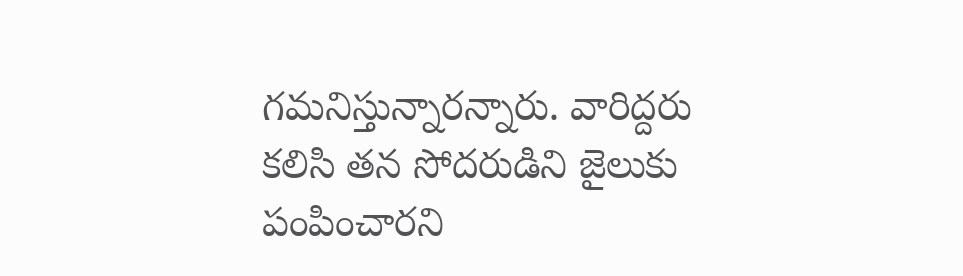గమనిస్తున్నారన్నారు. వారిద్దరు కలిసి తన సోదరుడిని జైలుకు పంపించారని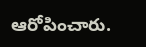ఆరోపించారు.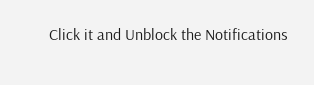Click it and Unblock the Notifications